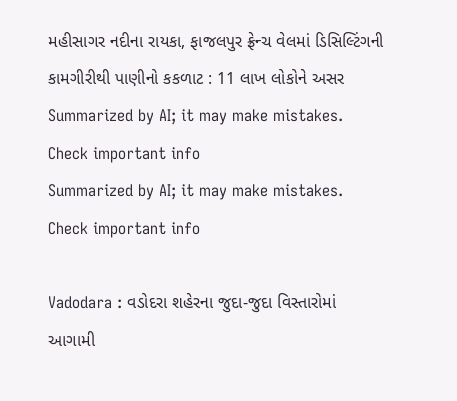મહીસાગર નદીના રાયકા, ફાજલપુર ફ્રેન્ચ વેલમાં ડિસિલ્ટિંગની કામગીરીથી પાણીનો કકળાટ : 11 લાખ લોકોને અસર
Summarized by AI; it may make mistakes. Check important info
Summarized by AI; it may make mistakes. Check important info

Vadodara : વડોદરા શહેરના જુદા-જુદા વિસ્તારોમાં આગામી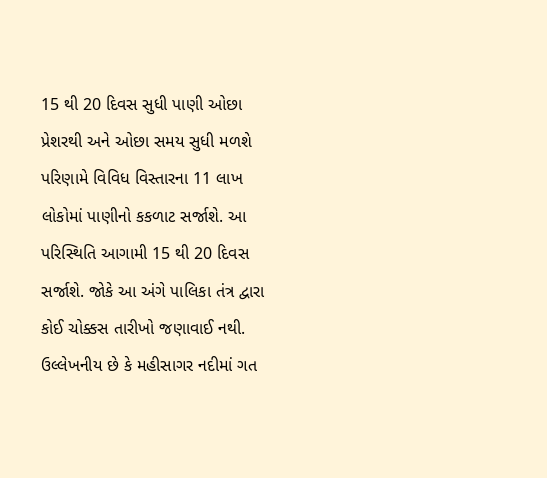15 થી 20 દિવસ સુધી પાણી ઓછા પ્રેશરથી અને ઓછા સમય સુધી મળશે પરિણામે વિવિધ વિસ્તારના 11 લાખ લોકોમાં પાણીનો કકળાટ સર્જાશે. આ પરિસ્થિતિ આગામી 15 થી 20 દિવસ સર્જાશે. જોકે આ અંગે પાલિકા તંત્ર દ્વારા કોઈ ચોક્કસ તારીખો જણાવાઈ નથી.
ઉલ્લેખનીય છે કે મહીસાગર નદીમાં ગત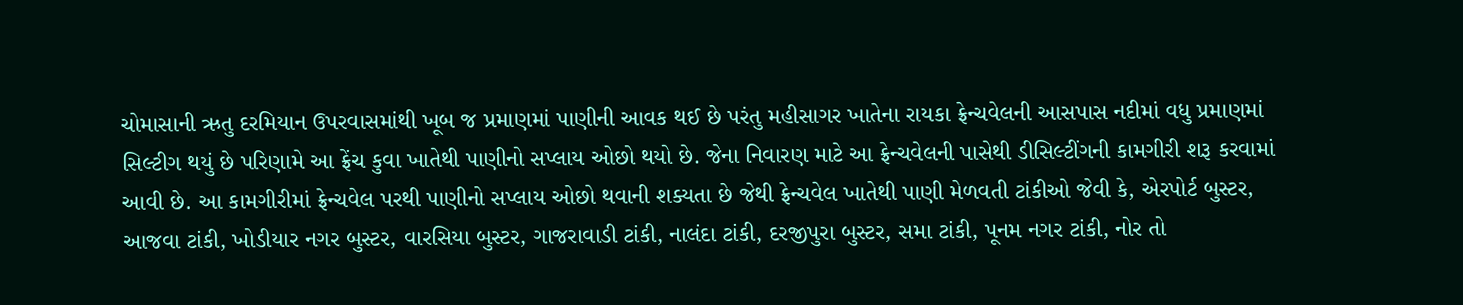ચોમાસાની ઋતુ દરમિયાન ઉપરવાસમાંથી ખૂબ જ પ્રમાણમાં પાણીની આવક થઈ છે પરંતુ મહીસાગર ખાતેના રાયકા ફ્રેન્ચવેલની આસપાસ નદીમાં વધુ પ્રમાણમાં સિલ્ટીગ થયું છે પરિણામે આ ફ્રેંચ કુવા ખાતેથી પાણીનો સપ્લાય ઓછો થયો છે. જેના નિવારણ માટે આ ફ્રેન્ચવેલની પાસેથી ડીસિલ્ટીંગની કામગીરી શરૂ કરવામાં આવી છે. આ કામગીરીમાં ફ્રેન્ચવેલ પરથી પાણીનો સપ્લાય ઓછો થવાની શક્યતા છે જેથી ફ્રેન્ચવેલ ખાતેથી પાણી મેળવતી ટાંકીઓ જેવી કે, એરપોર્ટ બુસ્ટર, આજવા ટાંકી, ખોડીયાર નગર બુસ્ટર, વારસિયા બુસ્ટર, ગાજરાવાડી ટાંકી, નાલંદા ટાંકી, દરજીપુરા બુસ્ટર, સમા ટાંકી, પૂનમ નગર ટાંકી, નોર તો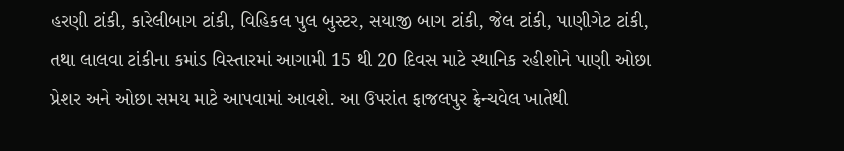હરણી ટાંકી, કારેલીબાગ ટાંકી, વિહિકલ પુલ બુસ્ટર, સયાજી બાગ ટાંકી, જેલ ટાંકી, પાણીગેટ ટાંકી, તથા લાલવા ટાંકીના કમાંડ વિસ્તારમાં આગામી 15 થી 20 દિવસ માટે સ્થાનિક રહીશોને પાણી ઓછા પ્રેશર અને ઓછા સમય માટે આપવામાં આવશે. આ ઉપરાંત ફાજલપુર ફ્રેન્ચવેલ ખાતેથી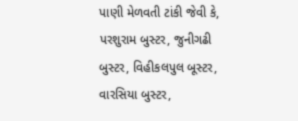પાણી મેળવતી ટાંકી જેવી કે, પરશુરામ બુસ્ટર, જુનીગઢી બુસ્ટર, વિહીકલપુલ બૂસ્ટર, વારસિયા બુસ્ટર,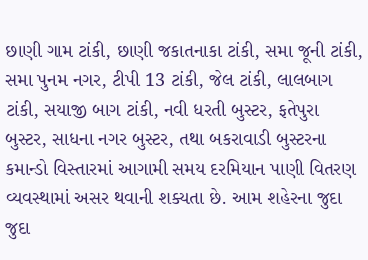છાણી ગામ ટાંકી, છાણી જકાતનાકા ટાંકી, સમા જૂની ટાંકી, સમા પુનમ નગર, ટીપી 13 ટાંકી, જેલ ટાંકી, લાલબાગ ટાંકી, સયાજી બાગ ટાંકી, નવી ધરતી બુસ્ટર, ફતેપુરા બુસ્ટર, સાધના નગર બુસ્ટર, તથા બકરાવાડી બુસ્ટરના કમાન્ડો વિસ્તારમાં આગામી સમય દરમિયાન પાણી વિતરણ વ્યવસ્થામાં અસર થવાની શક્યતા છે. આમ શહેરના જુદા જુદા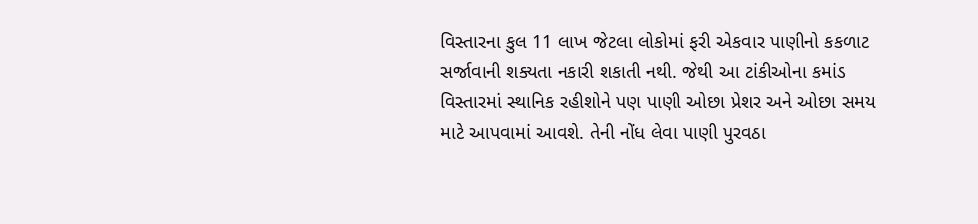વિસ્તારના કુલ 11 લાખ જેટલા લોકોમાં ફરી એકવાર પાણીનો કકળાટ સર્જાવાની શક્યતા નકારી શકાતી નથી. જેથી આ ટાંકીઓના કમાંડ વિસ્તારમાં સ્થાનિક રહીશોને પણ પાણી ઓછા પ્રેશર અને ઓછા સમય માટે આપવામાં આવશે. તેની નોંધ લેવા પાણી પુરવઠા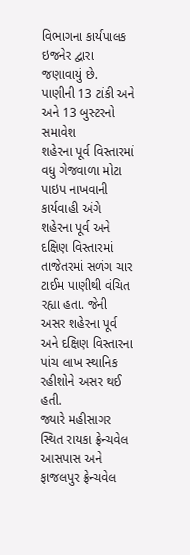વિભાગના કાર્યપાલક ઇજનેર દ્વારા જણાવાયું છે.
પાણીની 13 ટાંકી અને અને 13 બુસ્ટરનો સમાવેશ
શહેરના પૂર્વ વિસ્તારમાં વધુ ગેજવાળા મોટા પાઇપ નાખવાની કાર્યવાહી અંગે શહેરના પૂર્વ અને દક્ષિણ વિસ્તારમાં તાજેતરમાં સળંગ ચાર ટાઈમ પાણીથી વંચિત રહ્યા હતા. જેની અસર શહેરના પૂર્વ અને દક્ષિણ વિસ્તારના પાંચ લાખ સ્થાનિક રહીશોને અસર થઈ હતી.
જ્યારે મહીસાગર સ્થિત રાયકા ફ્રેન્ચવેલ આસપાસ અને ફાજલપુર ફ્રેન્ચવેલ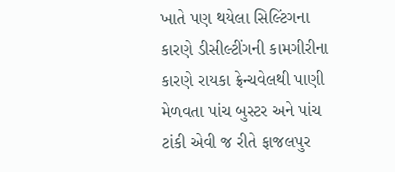ખાતે પણ થયેલા સિલ્ટિંગના કારણે ડીસીલ્ટીંગની કામગીરીના કારણે રાયકા ફ્રેન્ચવેલથી પાણી મેળવતા પાંચ બુસ્ટર અને પાંચ ટાંકી એવી જ રીતે ફાજલપુર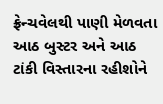ફ્રેન્ચવેલથી પાણી મેળવતા આઠ બુસ્ટર અને આઠ ટાંકી વિસ્તારના રહીશોને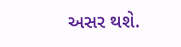અસર થશે.